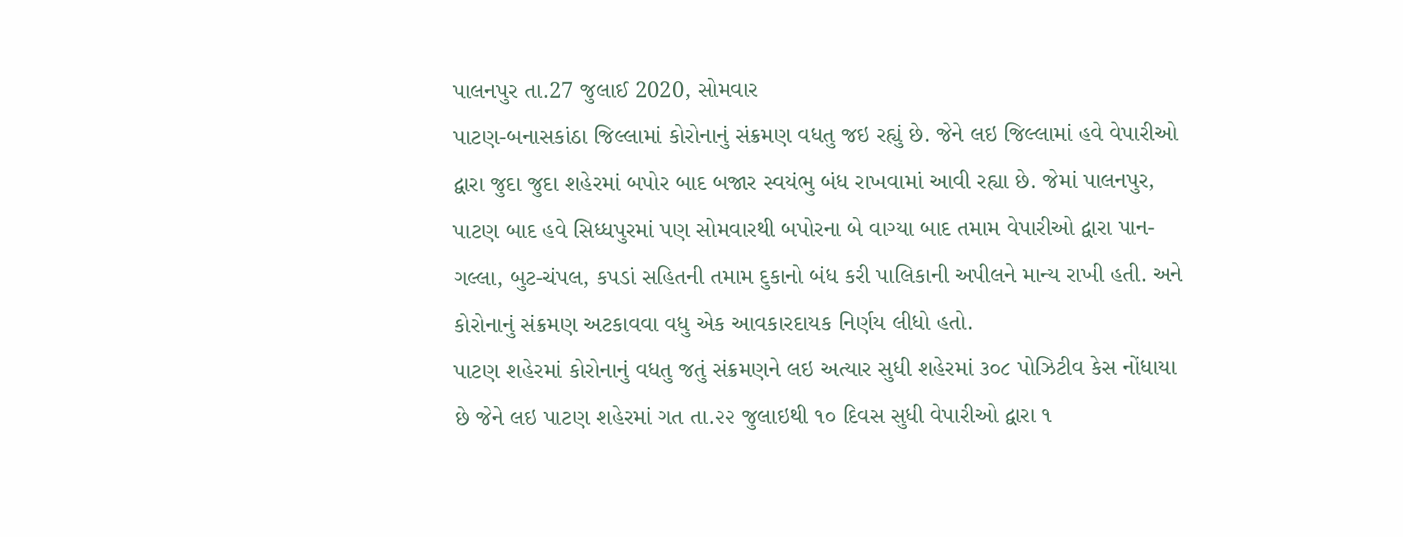પાલનપુર તા.27 જુલાઈ 2020, સોમવાર
પાટણ-બનાસકાંઠા જિલ્લામાં કોરોનાનું સંક્રમણ વધતુ જઇ રહ્યું છે. જેને લઇ જિલ્લામાં હવે વેપારીઓ દ્વારા જુદા જુદા શહેરમાં બપોર બાદ બજાર સ્વયંભુ બંધ રાખવામાં આવી રહ્યા છે. જેમાં પાલનપુર, પાટણ બાદ હવે સિધ્ધપુરમાં પણ સોમવારથી બપોરના બે વાગ્યા બાદ તમામ વેપારીઓ દ્વારા પાન-ગલ્લા, બુટ-ચંપલ, કપડાં સહિતની તમામ દુકાનો બંધ કરી પાલિકાની અપીલને માન્ય રાખી હતી. અને કોરોનાનું સંક્રમણ અટકાવવા વધુ એક આવકારદાયક નિર્ણય લીધો હતો.
પાટણ શહેરમાં કોરોનાનું વધતુ જતું સંક્રમણને લઇ અત્યાર સુધી શહેરમાં ૩૦૮ પોઝિટીવ કેસ નોંધાયા છે જેને લઇ પાટણ શહેરમાં ગત તા.૨૨ જુલાઇથી ૧૦ દિવસ સુધી વેપારીઓ દ્વારા ૧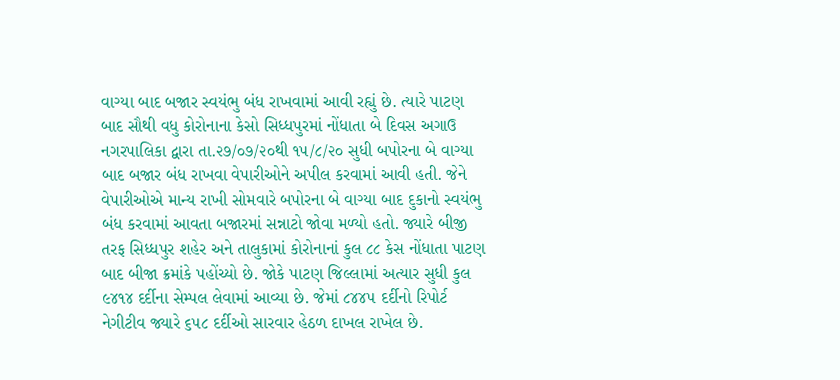વાગ્યા બાદ બજાર સ્વયંભુ બંધ રાખવામાં આવી રહ્યું છે. ત્યારે પાટણ બાદ સૌથી વધુ કોરોનાના કેસો સિધ્ધપુરમાં નોંધાતા બે દિવસ અગાઉ નગરપાલિકા દ્વારા તા.૨૭/૦૭/૨૦થી ૧૫/૮/૨૦ સુધી બપોરના બે વાગ્યા બાદ બજાર બંધ રાખવા વેપારીઓને અપીલ કરવામાં આવી હતી. જેને વેપારીઓએ માન્ય રાખી સોમવારે બપોરના બે વાગ્યા બાદ દુકાનો સ્વયંભુ બંધ કરવામાં આવતા બજારમાં સન્નાટો જોવા મળ્યો હતો. જ્યારે બીજી તરફ સિધ્ધપુર શહેર અને તાલુકામાં કોરોનાનાં કુલ ૮૮ કેસ નોંધાતા પાટણ બાદ બીજા ક્રમાંકે પહોંચ્યો છે. જોકે પાટણ જિલ્લામાં અત્યાર સુધી કુલ ૯૪૧૪ દર્દીના સેમ્પલ લેવામાં આવ્યા છે. જેમાં ૮૪૪૫ દર્દીનો રિપોર્ટ નેગીટીવ જ્યારે ૬૫૮ દર્દીઓ સારવાર હેઠળ દાખલ રાખેલ છે.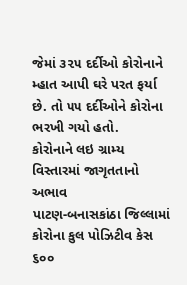જેમાં ૩૨૫ દર્દીઓ કોરોનાને મ્હાત આપી ઘરે પરત ફર્યા છે. તો ૫૫ દર્દીઓને કોરોના ભરખી ગયો હતો.
કોરોનાને લઇ ગ્રામ્ય વિસ્તારમાં જાગૃતતાનો અભાવ
પાટણ-બનાસકાંઠા જિલ્લામાં કોરોના કુલ પોઝિટીવ કેસ ૬૦૦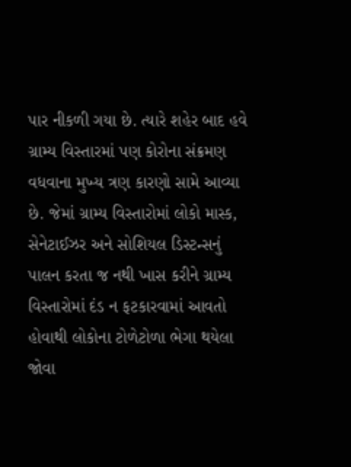પાર નીકળી ગયા છે. ત્યારે શહેર બાદ હવે ગ્રામ્ય વિસ્તારમાં પણ કોરોના સંક્રમણ વધવાના મુખ્ય ત્રણ કારણો સામે આવ્યા છે. જેમાં ગ્રામ્ય વિસ્તારોમાં લોકો માસ્ક, સેનેટાઈઝર અને સોશિયલ ડિસ્ટન્સનું પાલન કરતા જ નથી ખાસ કરીને ગ્રામ્ય વિસ્તારોમાં દંડ ન ફટકારવામાં આવતો હોવાથી લોકોના ટોળેટોળા ભેગા થયેલા જોવા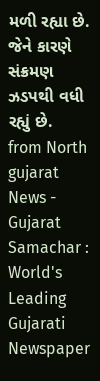મળી રહ્યા છે. જેને કારણે સંક્રમણ ઝડપથી વધી રહ્યું છે.
from North gujarat News - Gujarat Samachar : World's Leading Gujarati Newspaper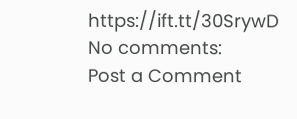https://ift.tt/30SrywD
No comments:
Post a Comment